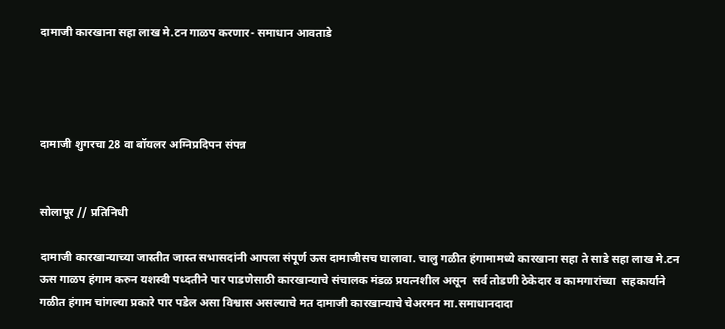दामाजी कारखाना सहा लाख मे.टन गाळप करणार- समाधान आवताडे




दामाजी शुगरचा 28 वा बॉयलर अग्निप्रदिपन संपन्न


सोलापूर // प्रतिनिधी

दामाजी कारखान्याच्या जास्तीत जास्त सभासदांनी आपला संपूर्ण ऊस दामाजीसच घालावा. चालु गळीत हंगामामध्ये कारखाना सहा ते साडे सहा लाख मे.टन ऊस गाळप हंगाम करुन यशस्वी पध्दतीने पार पाडणेसाठी कारखान्याचे संचालक मंडळ प्रयत्नशील असून  सर्व तोडणी ठेकेदार व कामगारांच्या  सहकार्याने गळीत हंगाम चांगल्या प्रकारे पार पडेल असा विश्वास असल्याचे मत दामाजी कारखान्याचे चेअरमन मा.समाधानदादा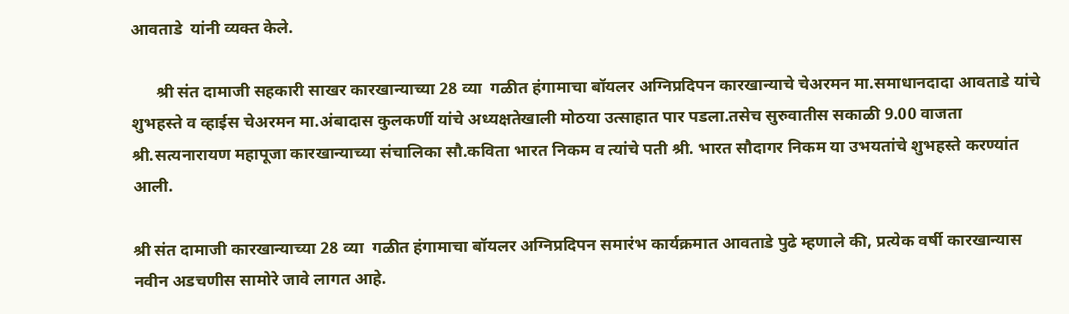आवताडे  यांनी व्यक्त केले.

      श्री संत दामाजी सहकारी साखर कारखान्याच्या 28 व्या  गळीत हंगामाचा बॉयलर अग्निप्रदिपन कारखान्याचे चेअरमन मा.समाधानदादा आवताडे यांचे शुभहस्ते व व्हाईस चेअरमन मा.अंबादास कुलकर्णी यांचे अध्यक्षतेखाली मोठया उत्साहात पार पडला.तसेच सुरुवातीस सकाळी 9.00 वाजता श्री.सत्यनारायण महापूजा कारखान्याच्या संचालिका सौ.कविता भारत निकम व त्यांचे पती श्री. भारत सौदागर निकम या उभयतांचे शुभहस्ते करण्यांत आली.

श्री संत दामाजी कारखान्याच्या 28 व्या  गळीत हंगामाचा बॉयलर अग्निप्रदिपन समारंभ कार्यक्रमात आवताडे पुढे म्हणाले की, प्रत्येक वर्षी कारखान्यास नवीन अडचणीस सामोरे जावे लागत आहे.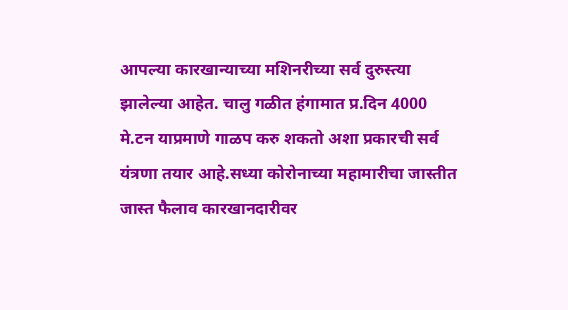आपल्या कारखान्याच्या मशिनरीच्या सर्व दुरुस्त्या झालेल्या आहेत. चालु गळीत हंगामात प्र.दिन 4000 मे.टन याप्रमाणे गाळप करु शकतो अशा प्रकारची सर्व यंत्रणा तयार आहे.सध्या कोरोनाच्या महामारीचा जास्तीत जास्त फैलाव कारखानदारीवर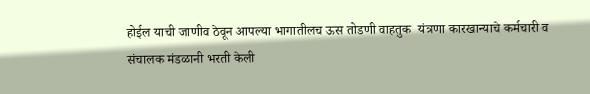होईल याची जाणीव ठेवून आपल्या भागातीलच ऊस तोडणी वाहतुक  यंत्रणा कारखान्याचे कर्मचारी व संचालक मंडळानी भरती केली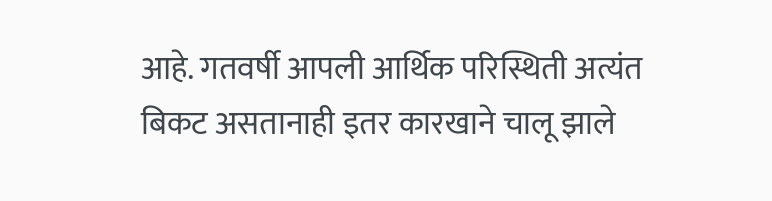आहे. गतवर्षी आपली आर्थिक परिस्थिती अत्यंत बिकट असतानाही इतर कारखाने चालू झाले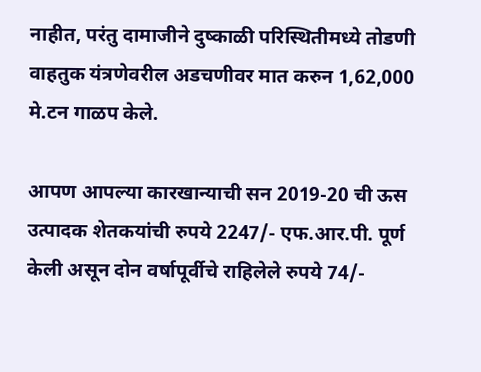नाहीत, परंतु दामाजीने दुष्काळी परिस्थितीमध्ये तोडणी वाहतुक यंत्रणेवरील अडचणीवर मात करुन 1,62,000 मे.टन गाळप केले.

आपण आपल्या कारखान्याची सन 2019-20 ची ऊस उत्पादक शेतकयांची रुपये 2247/- एफ.आर.पी. पूर्ण केली असून दोन वर्षापूर्वीचे राहिलेले रुपये 74/-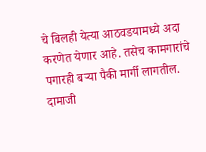चे बिलही येत्या आठवडयामध्ये अदा करणेत येणार आहे. तसेच कामगारांचे पगारही बऱ्या पैकी मार्गी लागतील. दामाजी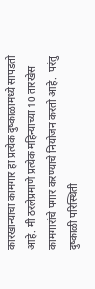कारखान्याचा कामगार हा प्रत्येक दुष्काळामध्ये सापडतो आहे. मी ठरलेप्रमाणे प्रत्येक महिन्याच्या 10 तारखेस कामगारांचे पगार करण्याचे नियोजन करतो आहे.  परंतु दुष्काळी परिस्थिती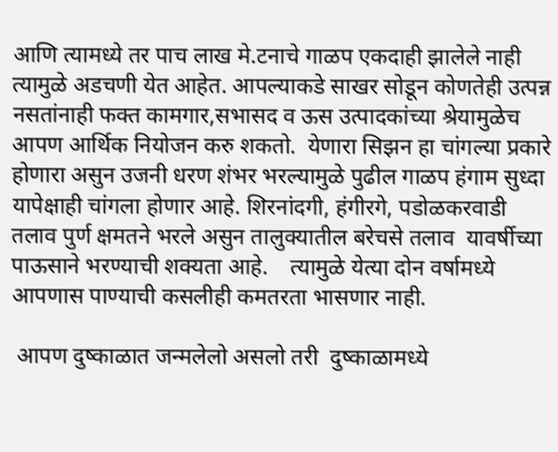आणि त्यामध्ये तर पाच लाख मे.टनाचे गाळप एकदाही झालेले नाही त्यामुळे अडचणी येत आहेत. आपल्याकडे साखर सोडून कोणतेही उत्पन्न नसतांनाही फक्त कामगार,सभासद व ऊस उत्पादकांच्या श्रेयामुळेच आपण आर्थिक नियोजन करु शकतो.  येणारा सिझन हा चांगल्या प्रकारे होणारा असुन उजनी धरण शंभर भरल्यामुळे पुढील गाळप हंगाम सुध्दा यापेक्षाही चांगला होणार आहे. शिरनांदगी, हंगीरगे, पडोळकरवाडी तलाव पुर्ण क्षमतने भरले असुन तालुक्यातील बरेचसे तलाव  यावर्षीच्या पाऊसाने भरण्याची शक्यता आहे.    त्यामुळे येत्या दोन वर्षामध्ये आपणास पाण्याची कसलीही कमतरता भासणार नाही.

 आपण दुष्काळात जन्मलेलो असलो तरी  दुष्काळामध्ये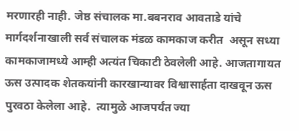मरणारही नाही. जेष्ठ संचालक मा.बबनराव आवताडे यांचे मार्गदर्शनाखाली सर्व संचालक मंडळ कामकाज करीत  असून सध्या कामकाजामध्ये आम्ही अत्यंत चिकाटी ठेवलेली आहे. आजतागायत ऊस उत्पादक शेतकयांनी कारखान्यावर विश्वासार्हता दाखवून ऊस पुरवठा केलेला आहे.  त्यामुळे आजपर्यंत ज्या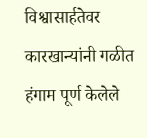विश्वासार्हतेवर कारखान्यांनी गळीत हंगाम पूर्ण केलेले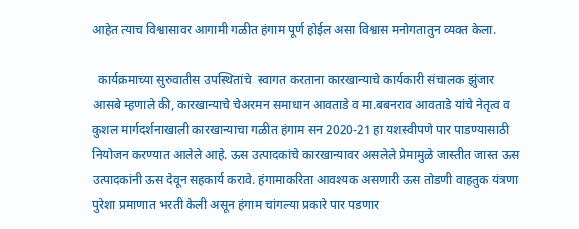आहेत त्याच विश्वासावर आगामी गळीत हंगाम पूर्ण होईल असा विश्वास मनोगतातुन व्यक्त केला.

  कार्यक्रमाच्या सुरुवातीस उपस्थितांचे  स्वागत करताना कारखान्याचे कार्यकारी संचालक झुंजार आसबे म्हणाले की, कारखान्याचे चेअरमन समाधान आवताडे व मा.बबनराव आवताडे यांचे नेतृत्व व कुशल मार्गदर्शनाखाली कारखान्याचा गळीत हंगाम सन 2020-21 हा यशस्वीपणे पार पाडण्यासाठी नियोजन करण्यात आलेले आहे. ऊस उत्पादकांचे कारखान्यावर असलेले प्रेमामुळे जास्तीत जास्त ऊस उत्पादकांनी ऊस देवून सहकार्य करावे. हंगामाकरिता आवश्यक असणारी ऊस तोडणी वाहतुक यंत्रणा पुरेशा प्रमाणात भरती केली असून हंगाम चांगल्या प्रकारे पार पडणार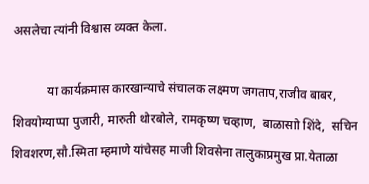असलेचा त्यांनी विश्वास व्यक्त केला.

           या कार्यक्रमास कारखान्याचे संचालक लक्ष्मण जगताप,राजीव बाबर, शिवयोग्याप्पा पुजारी, मारुती थोरबोले, रामकृष्ण चव्हाण,  बाळासाो शिंदे,  सचिन शिवशरण,सौ.स्मिता म्हमाणे यांचेसह माजी शिवसेना तालुकाप्रमुख प्रा.येताळा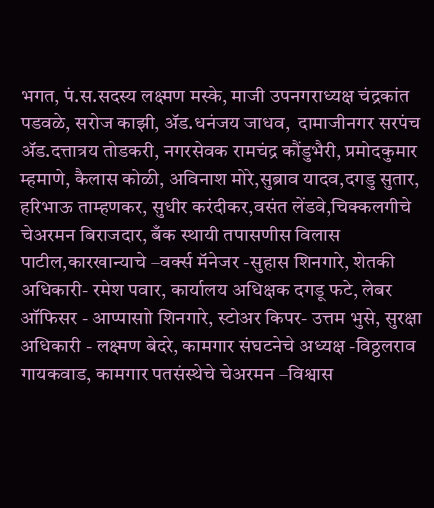भगत, पं.स.सदस्य लक्ष्मण मस्के, माजी उपनगराध्यक्ष चंद्रकांत पडवळे, सरोज काझी, ॲड.धनंजय जाधव,  दामाजीनगर सरपंच ॲड.दत्तात्रय तोडकरी, नगरसेवक रामचंद्र कौंडुभैरी, प्रमोदकुमार म्हमाणे, कैलास कोळी, अविनाश मोरे,सुब्राव यादव,दगडु सुतार, हरिभाऊ ताम्हणकर, सुधीर करंदीकर,वसंत लेंडवे,चिक्कलगीचे चेअरमन बिराजदार, बँक स्थायी तपासणीस विलास पाटील,कारखान्याचे –वर्क्स मॅनेजर -सुहास शिनगारे, शेतकी अधिकारी- रमेश पवार, कार्यालय अधिक्षक दगडू फटे, लेबर ऑफिसर - आप्पासाो शिनगारे, स्टोअर किपर- उत्तम भुसे, सुरक्षा अधिकारी - लक्ष्मण बेदरे, कामगार संघटनेचे अध्यक्ष -विठ्ठलराव गायकवाड, कामगार पतसंस्थेचे चेअरमन –विश्वास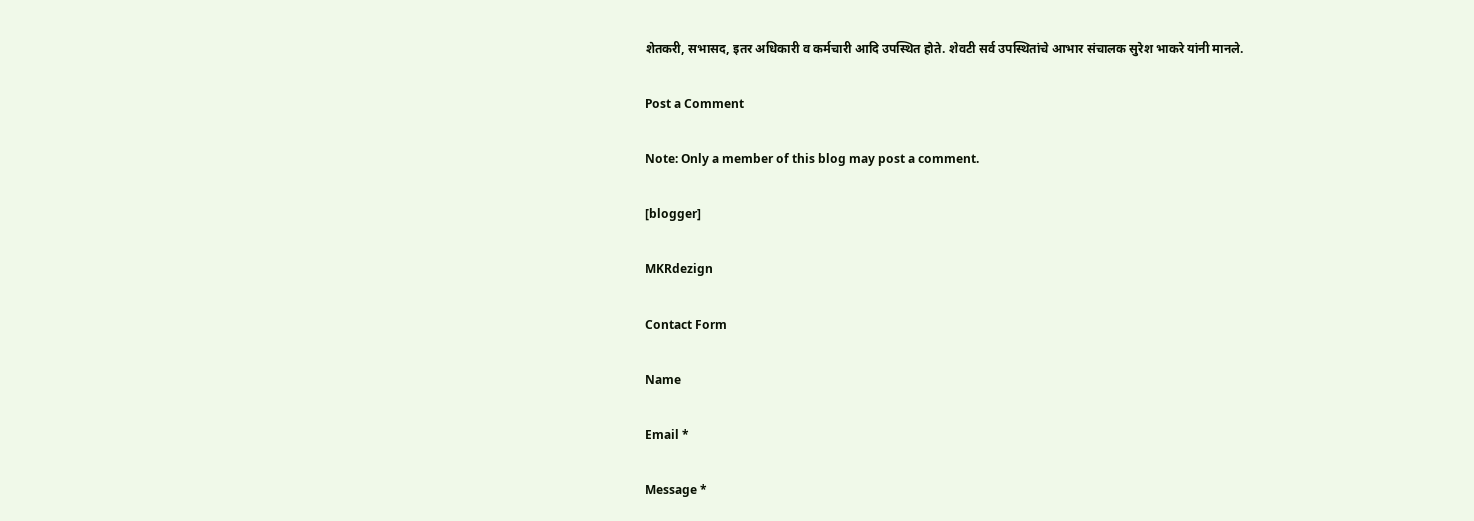शेतकरी, सभासद, इतर अधिकारी व कर्मचारी आदि उपस्थित होते. शेवटी सर्व उपस्थितांचे आभार संचालक सुरेश भाकरे यांनी मानले.

Post a Comment

Note: Only a member of this blog may post a comment.

[blogger]

MKRdezign

Contact Form

Name

Email *

Message *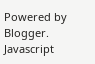Powered by Blogger.
Javascript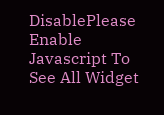DisablePlease Enable Javascript To See All Widget